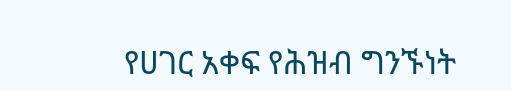የሀገር አቀፍ የሕዝብ ግንኙነት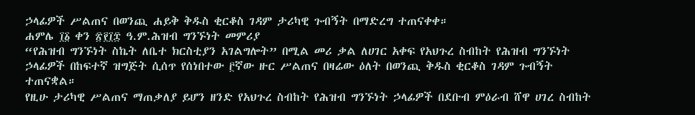ኃላፊዎች ሥልጠና በወንጪ ሐይቅ ቅዱስ ቂርቆስ ገዳም ታሪካዊ ጉብኝት በማድረግ ተጠናቀቀ።
ሐምሌ ፲፩ ቀን ፳፻፲፰ ዓ.ም.ሕዝብ ግንኙነት መምሪያ
“የሕዝብ ግንኙነት ስኬት ለቤተ ክርስቲያን አገልግሎት” በሚል መሪ ቃል ለሀገር አቀፍ የአህጉረ ስብከት የሕዝብ ግንኙነት ኃላፊዎች በከፍተኛ ዝግጅት ሲሰጥ የሰነበተው ፫ኛው ዙር ሥልጠና በዛሬው ዕለት በወንጪ ቅዱስ ቂርቆስ ገዳም ጉብኝት ተጠናቋል።
የዚሁ ታሪካዊ ሥልጠና ማጠቃለያ ይሆን ዘንድ የአህጉረ ስብከት የሕዝብ ግንኙነት ኃላፊዎች በደቡብ ምዕራብ ሸዋ ሀገረ ስብከት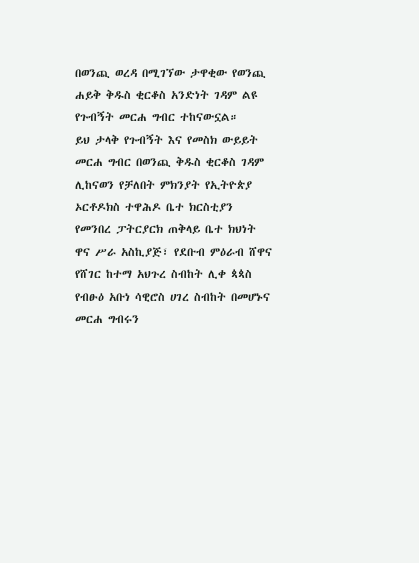በወንጪ ወረዳ በሚገኘው ታዋቂው የወንጪ ሐይቅ ቅዱስ ቂርቆስ አንድነት ገዳም ልዩ የጉብኝት መርሐ ግብር ተከናውኗል።
ይህ ታላቅ የጉብኝት እና የመስክ ውይይት መርሐ ግብር በወንጪ ቅዱስ ቂርቆስ ገዳም ሊከናወን የቻለበት ምክንያት የኢትዮጵያ ኦርቶዶክስ ተዋሕዶ ቤተ ክርስቲያን የመንበረ ፓትርያርክ ጠቅላይ ቤተ ክህነት ዋና ሥራ አስኪያጅ፣ የደቡብ ምዕራብ ሸዋና የሸገር ከተማ አህጉረ ስብከት ሊቀ ጳጳስ የብፁዕ አቡነ ሳዊሮስ ሀገረ ስብከት በመሆኑና መርሐ ግብሩን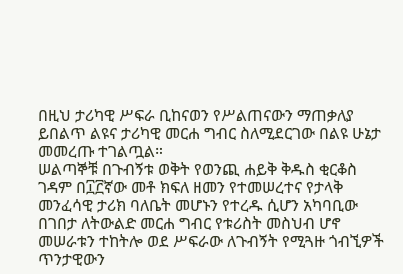በዚህ ታሪካዊ ሥፍራ ቢከናወን የሥልጠናውን ማጠቃለያ ይበልጥ ልዩና ታሪካዊ መርሐ ግብር ስለሚደርገው በልዩ ሁኔታ መመረጡ ተገልጧል።
ሠልጣኞቹ በጉብኝቱ ወቅት የወንጪ ሐይቅ ቅዱስ ቂርቆስ ገዳም በ፲፫ኛው መቶ ክፍለ ዘመን የተመሠረተና የታላቅ መንፈሳዊ ታሪክ ባለቤት መሆኑን የተረዱ ሲሆን አካባቢው በገበታ ለትውልድ መርሐ ግብር የቱሪስት መስህብ ሆኖ መሠራቱን ተከትሎ ወደ ሥፍራው ለጉብኝት የሚጓዙ ጎብኚዎች ጥንታዊውን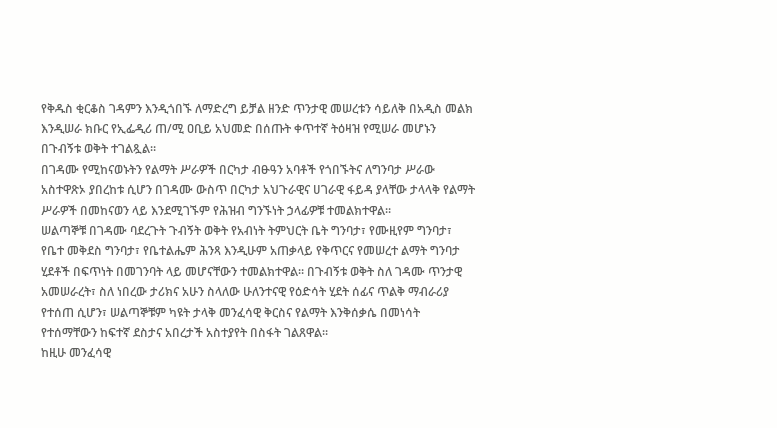የቅዱስ ቂርቆስ ገዳምን እንዲጎበኙ ለማድረግ ይቻል ዘንድ ጥንታዊ መሠረቱን ሳይለቅ በአዲስ መልክ እንዲሠራ ክቡር የኢፌዲሪ ጠ/ሚ ዐቢይ አህመድ በሰጡት ቀጥተኛ ትዕዛዝ የሚሠራ መሆኑን በጉብኝቱ ወቅት ተገልጿል።
በገዳሙ የሚከናወኑትን የልማት ሥራዎች በርካታ ብፁዓን አባቶች የጎበኙትና ለግንባታ ሥራው አስተዋጽኦ ያበረከቱ ሲሆን በገዳሙ ውስጥ በርካታ አህጉራዊና ሀገራዊ ፋይዳ ያላቸው ታላላቅ የልማት ሥራዎች በመከናወን ላይ እንደሚገኙም የሕዝብ ግንኙነት ኃላፊዎቹ ተመልክተዋል።
ሠልጣኞቹ በገዳሙ ባደረጉት ጉብኝት ወቅት የአብነት ትምህርት ቤት ግንባታ፣ የሙዚየም ግንባታ፣ የቤተ መቅደስ ግንባታ፣ የቤተልሔም ሕንጻ እንዲሁም አጠቃላይ የቅጥርና የመሠረተ ልማት ግንባታ ሂደቶች በፍጥነት በመገንባት ላይ መሆናቸውን ተመልክተዋል። በጉብኝቱ ወቅት ስለ ገዳሙ ጥንታዊ አመሠራረት፣ ስለ ነበረው ታሪክና አሁን ስላለው ሁለንተናዊ የዕድሳት ሂደት ሰፊና ጥልቅ ማብራሪያ የተሰጠ ሲሆን፣ ሠልጣኞቹም ካዩት ታላቅ መንፈሳዊ ቅርስና የልማት እንቅሰቃሴ በመነሳት የተሰማቸውን ከፍተኛ ደስታና አበረታች አስተያየት በስፋት ገልጸዋል።
ከዚሁ መንፈሳዊ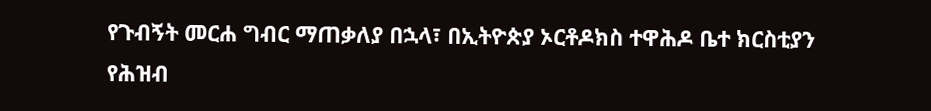የጉብኝት መርሐ ግብር ማጠቃለያ በኋላ፣ በኢትዮጵያ ኦርቶዶክስ ተዋሕዶ ቤተ ክርስቲያን የሕዝብ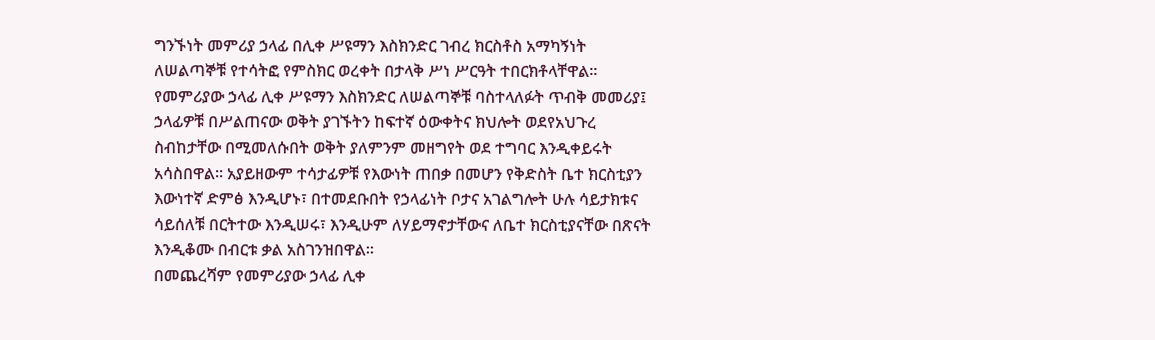ግንኙነት መምሪያ ኃላፊ በሊቀ ሥዩማን እስክንድር ገብረ ክርስቶስ አማካኝነት ለሠልጣኞቹ የተሳትፎ የምስክር ወረቀት በታላቅ ሥነ ሥርዓት ተበርክቶላቸዋል።
የመምሪያው ኃላፊ ሊቀ ሥዩማን እስክንድር ለሠልጣኞቹ ባስተላለፉት ጥብቅ መመሪያ፤ ኃላፊዎቹ በሥልጠናው ወቅት ያገኙትን ከፍተኛ ዕውቀትና ክህሎት ወደየአህጉረ ስብከታቸው በሚመለሱበት ወቅት ያለምንም መዘግየት ወደ ተግባር እንዲቀይሩት አሳስበዋል። አያይዘውም ተሳታፊዎቹ የእውነት ጠበቃ በመሆን የቅድስት ቤተ ክርስቲያን እውነተኛ ድምፅ እንዲሆኑ፣ በተመደቡበት የኃላፊነት ቦታና አገልግሎት ሁሉ ሳይታክቱና ሳይሰለቹ በርትተው እንዲሠሩ፣ እንዲሁም ለሃይማኖታቸውና ለቤተ ክርስቲያናቸው በጽናት እንዲቆሙ በብርቱ ቃል አስገንዝበዋል።
በመጨረሻም የመምሪያው ኃላፊ ሊቀ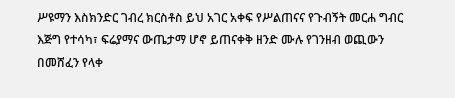ሥዩማን እስክንድር ገብረ ክርስቶስ ይህ አገር አቀፍ የሥልጠናና የጉብኝት መርሐ ግብር እጅግ የተሳካ፣ ፍሬያማና ውጤታማ ሆኖ ይጠናቀቅ ዘንድ ሙሉ የገንዘብ ወጪውን በመሸፈን የላቀ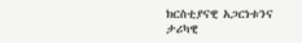ክርስቲያናዊ አጋርነቱንና ታሪካዊ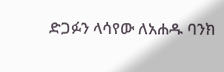ድጋፉን ላሳየው ለአሐዱ ባንክ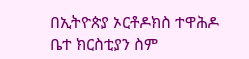በኢትዮጵያ ኦርቶዶክስ ተዋሕዶ ቤተ ክርስቲያን ስም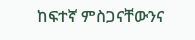ከፍተኛ ምስጋናቸውንና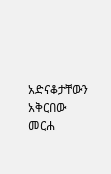አድናቆታቸውን አቅርበው መርሐ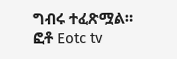ግብሩ ተፈጽሟል።
ፎቶ Eotc tv